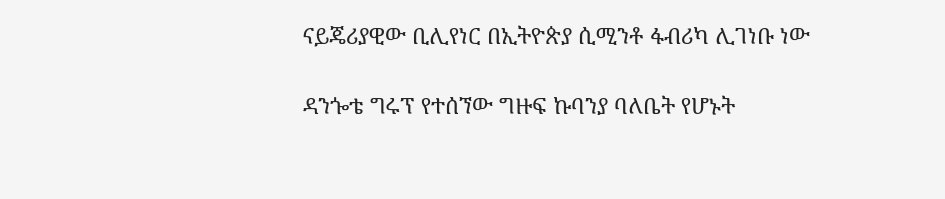ናይጄሪያዊው ቢሊየነር በኢትዮጵያ ሲሚንቶ ፋብሪካ ሊገነቡ ነው

ዳንጐቴ ግሩፕ የተሰኘው ግዙፍ ኩባንያ ባለቤት የሆኑት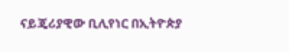ናይጄሪያዊው ቢሊየነር በኢትዮጵያ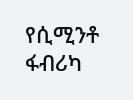የሲሚንቶ ፋብሪካ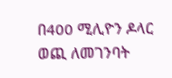በ400 ሚሊዮን ዶላር ወጪ ለመገንባት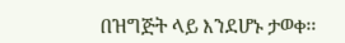በዝግጅት ላይ እንደሆኑ ታወቀ፡፡